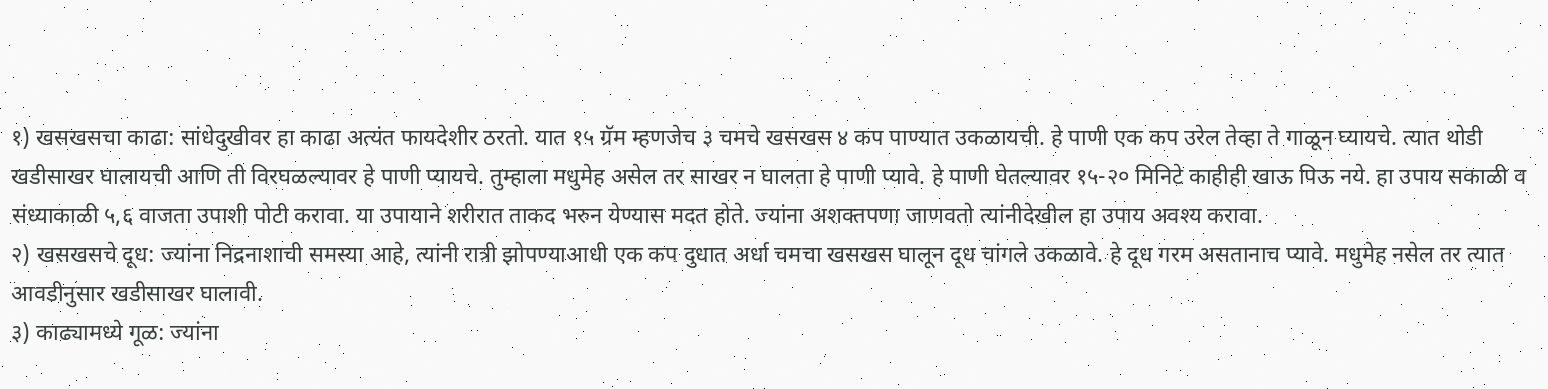१) खसखसचा काढा: सांधेदुखीवर हा काढा अत्यंत फायदेशीर ठरतो. यात १५ ग्रॅम म्हणजेच ३ चमचे खसखस ४ कप पाण्यात उकळायची. हे पाणी एक कप उरेल तेव्हा ते गाळून घ्यायचे. त्यात थोडी खडीसाखर घालायची आणि ती विरघळल्यावर हे पाणी प्यायचे. तुम्हाला मधुमेह असेल तर साखर न घालता हे पाणी प्यावे. हे पाणी घेतल्यावर १५-२० मिनिटे काहीही खाऊ पिऊ नये. हा उपाय सकाळी व संध्याकाळी ५,६ वाजता उपाशी पोटी करावा. या उपायाने शरीरात ताकद भरुन येण्यास मदत होते. ज्यांना अशक्तपणा जाणवतो त्यांनीदेखील हा उपाय अवश्य करावा.
२) खसखसचे दूध: ज्यांना निद्रनाशाची समस्या आहे, त्यांनी रात्री झोपण्याआधी एक कप दुधात अर्धा चमचा खसखस घालून दूध चांगले उकळावे. हे दूध गरम असतानाच प्यावे. मधुमेह नसेल तर त्यात आवडीनुसार खडीसाखर घालावी.
३) काढ्यामध्ये गूळ: ज्यांना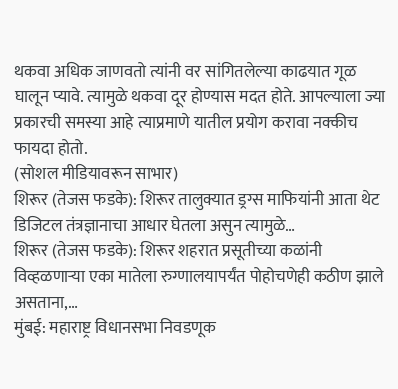थकवा अधिक जाणवतो त्यांनी वर सांगितलेल्या काढयात गूळ घालून प्यावे. त्यामुळे थकवा दूर होण्यास मदत होते. आपल्याला ज्या प्रकारची समस्या आहे त्याप्रमाणे यातील प्रयोग करावा नक्कीच फायदा होतो.
(सोशल मीडियावरून साभार)
शिरूर (तेजस फडके): शिरूर तालुक्यात ड्रग्स माफियांनी आता थेट डिजिटल तंत्रज्ञानाचा आधार घेतला असुन त्यामुळे…
शिरूर (तेजस फडके): शिरूर शहरात प्रसूतीच्या कळांनी विव्हळणाऱ्या एका मातेला रुग्णालयापर्यंत पोहोचणेही कठीण झाले असताना,…
मुंबई: महाराष्ट्र विधानसभा निवडणूक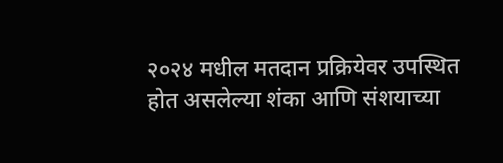२०२४ मधील मतदान प्रक्रियेवर उपस्थित होत असलेल्या शंका आणि संशयाच्या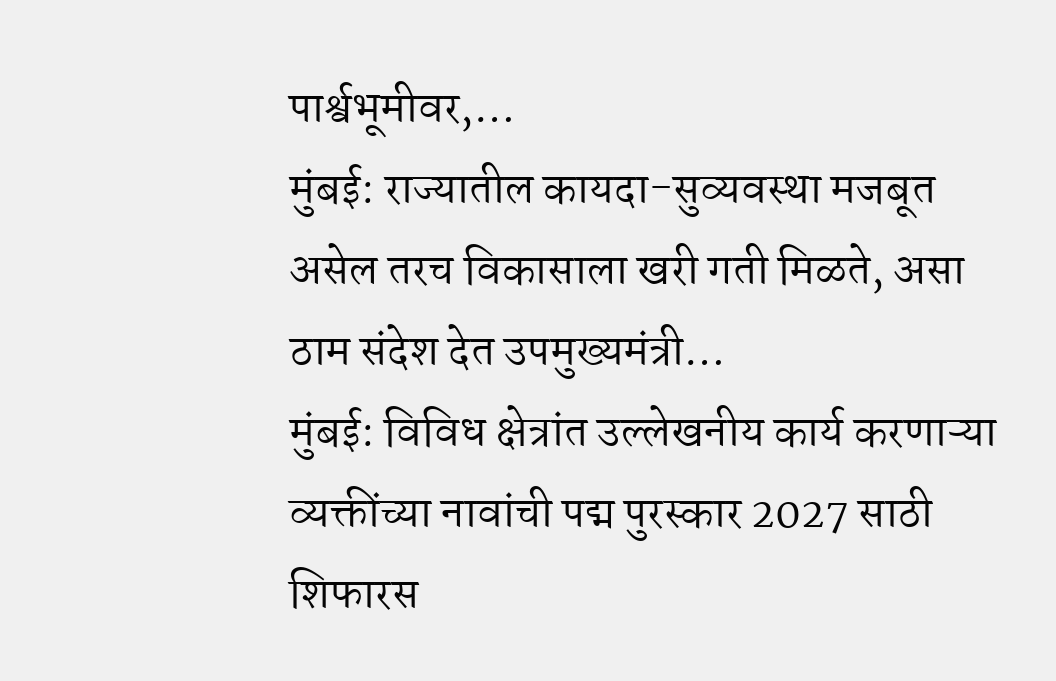पार्श्वभूमीवर,…
मुंबई: राज्यातील कायदा-सुव्यवस्था मजबूत असेल तरच विकासाला खरी गती मिळते, असा ठाम संदेश देत उपमुख्यमंत्री…
मुंबई: विविध क्षेत्रांत उल्लेखनीय कार्य करणाऱ्या व्यक्तींच्या नावांची पद्म पुरस्कार 2027 साठी शिफारस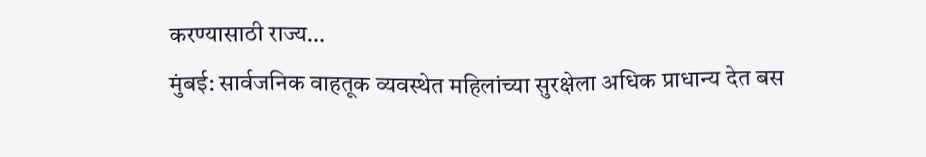करण्यासाठी राज्य…
मुंबई: सार्वजनिक वाहतूक व्यवस्थेत महिलांच्या सुरक्षेला अधिक प्राधान्य देत बस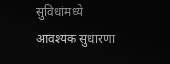सुविधांमध्ये आवश्यक सुधारणा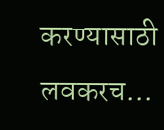करण्यासाठी लवकरच…